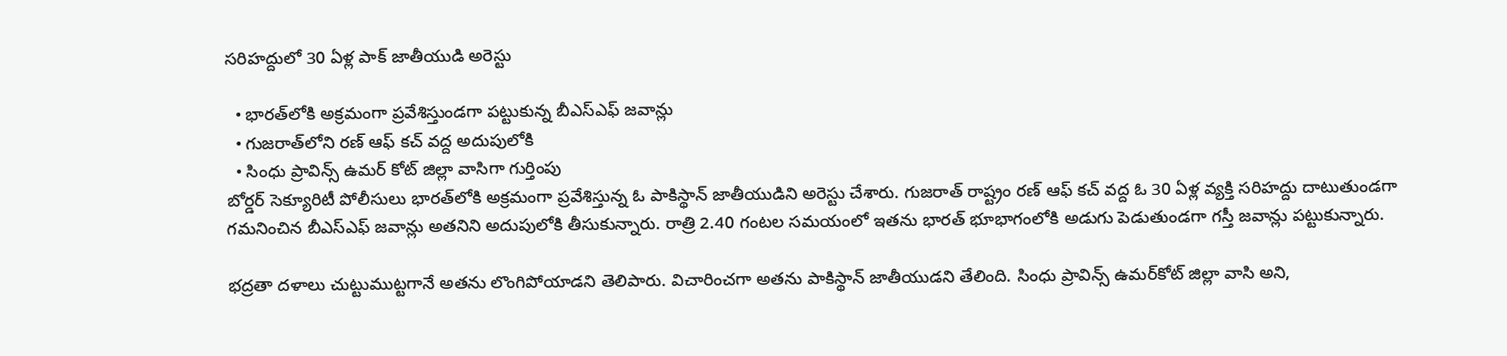సరిహద్దులో 30 ఏళ్ల పాక్‌ జాతీయుడి అరెస్టు

  • భారత్‌లోకి అక్రమంగా ప్రవేశిస్తుండగా పట్టుకున్న బీఎస్‌ఎఫ్‌ జవాన్లు
  • గుజరాత్‌లోని రణ్‌ ఆఫ్‌ కచ్‌ వద్ద అదుపులోకి
  • సింధు ప్రావిన్స్‌ ఉమర్‌ కోట్‌ జిల్లా వాసిగా గుర్తింపు
బోర్డర్‌ సెక్యూరిటీ పోలీసులు భారత్‌లోకి అక్రమంగా ప్రవేశిస్తున్న ఓ పాకిస్థాన్‌ జాతీయుడిని అరెస్టు చేశారు. గుజరాత్‌ రాష్ట్రం రణ్‌ ఆఫ్‌ కచ్‌ వద్ద ఓ 30 ఏళ్ల వ్యక్తి సరిహద్దు దాటుతుండగా గమనించిన బీఎస్‌ఎఫ్‌ జవాన్లు అతనిని అదుపులోకి తీసుకున్నారు. రాత్రి 2.40 గంటల సమయంలో ఇతను భారత్‌ భూభాగంలోకి అడుగు పెడుతుండగా గస్తీ జవాన్లు పట్టుకున్నారు.

భద్రతా దళాలు చుట్టుముట్టగానే అతను లొంగిపోయాడని తెలిపారు. విచారించగా అతను పాకిస్థాన్‌ జాతీయుడని తేలింది. సింధు ప్రావిన్స్‌ ఉమర్‌కోట్‌ జిల్లా వాసి అని,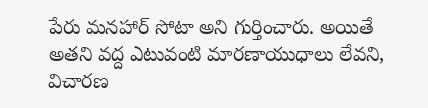పేరు మనహార్‌ సోటా అని గుర్తించారు. అయితే అతని వద్ద ఎటువంటి మారణాయుధాలు లేవని, విచారణ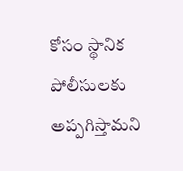కోసం స్థానిక పోలీసులకు అప్పగిస్తామని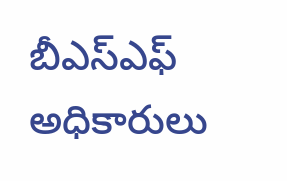బీఎస్‌ఎఫ్‌ అధికారులు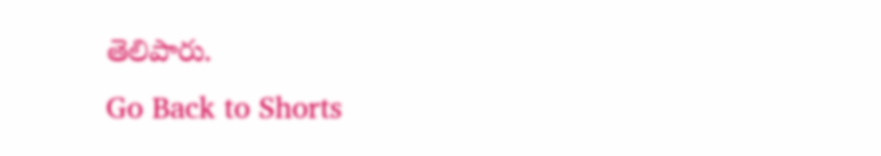తెలిపారు.
Go Back to Shorts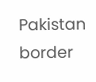Pakistan
border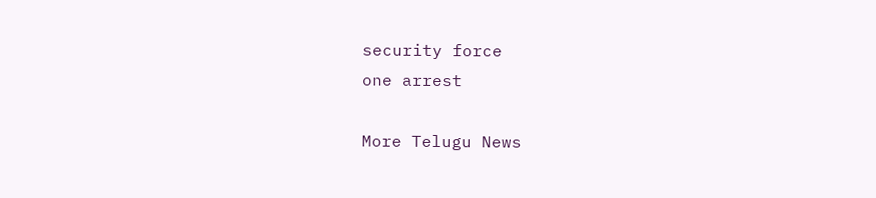security force
one arrest

More Telugu News